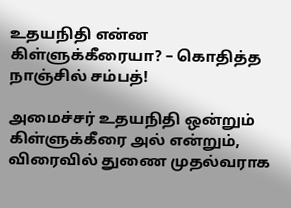உதயநிதி என்ன கிள்ளுக்கீரையா? – கொதித்த நாஞ்சில் சம்பத்!

அமைச்சர் உதயநிதி ஒன்றும் கிள்ளுக்கீரை அல் என்றும், விரைவில் துணை முதல்வராக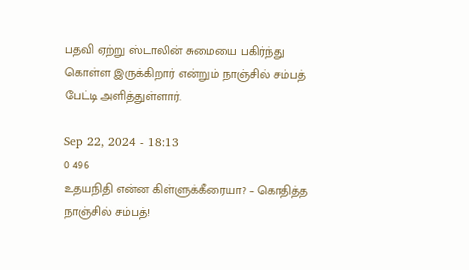பதவி ஏற்று ஸ்டாலின் சுமையை பகிர்ந்து கொள்ள இருக்கிறார் என்றும் நாஞ்சில் சம்பத் பேட்டி அளித்துள்ளார்.

Sep 22, 2024 - 18:13
0 496
உதயநிதி என்ன கிள்ளுக்கீரையா? – கொதித்த நாஞ்சில் சம்பத்!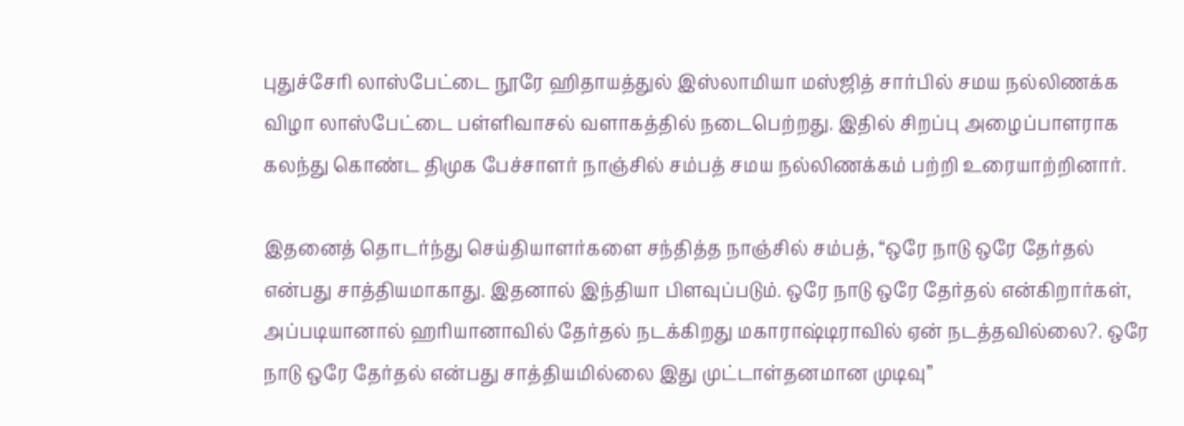புதுச்சேரி லாஸ்பேட்டை நூரே ஹிதாயத்துல் இஸ்லாமியா மஸ்ஜித் சார்பில் சமய நல்லிணக்க விழா லாஸ்பேட்டை பள்ளிவாசல் வளாகத்தில் நடைபெற்றது. இதில் சிறப்பு அழைப்பாளராக கலந்து கொண்ட திமுக பேச்சாளர் நாஞ்சில் சம்பத் சமய நல்லிணக்கம் பற்றி உரையாற்றினார்.

இதனைத் தொடர்ந்து செய்தியாளர்களை சந்தித்த நாஞ்சில் சம்பத், “ஒரே நாடு ஒரே தேர்தல் என்பது சாத்தியமாகாது. இதனால் இந்தியா பிளவுப்படும். ஒரே நாடு ஒரே தேர்தல் என்கிறார்கள், அப்படியானால் ஹரியானாவில் தேர்தல் நடக்கிறது மகாராஷ்டிராவில் ஏன் நடத்தவில்லை?. ஒரே நாடு ஒரே தேர்தல் என்பது சாத்தியமில்லை இது முட்டாள்தனமான முடிவு”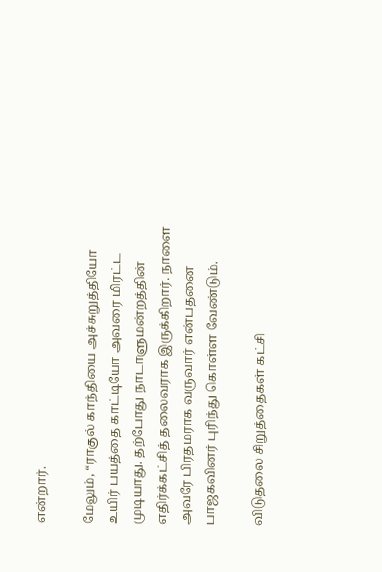என்றார்.

மேலும், “ராகுல் காந்தியை அச்சுறுத்தியோ உயிர் பயத்தை காட்டியோ அவரை மிரட்ட முடியாது. தற்போது நாடாளுமன்றத்தின் எதிர்க்கட்சித் தலைவராக இருக்கிறார். நாளை அவரே பிரதமராக வருவார் என்பதனை பாஜகவினர் புரிந்து கொள்ள வேண்டும்.

விடுதலை சிறுத்தைகள் கட்சி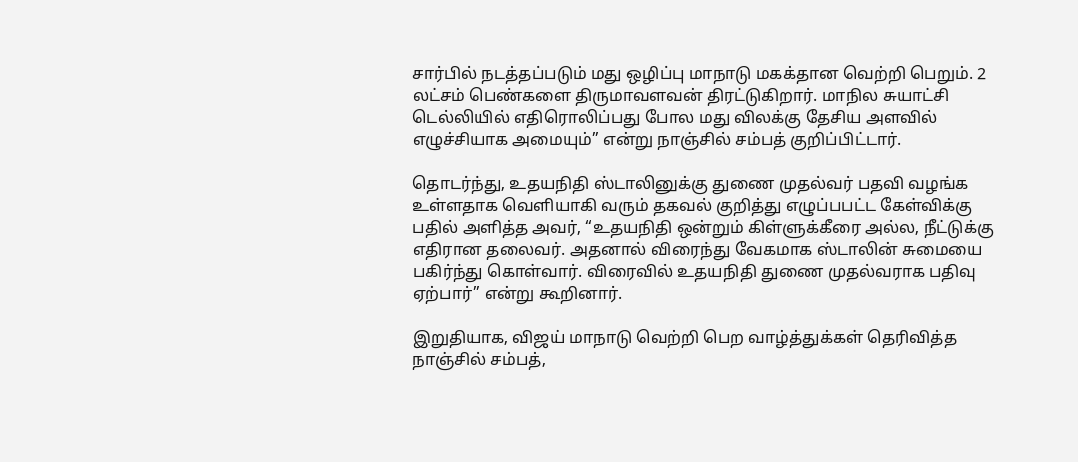சார்பில் நடத்தப்படும் மது ஒழிப்பு மாநாடு மகக்தான வெற்றி பெறும். 2 லட்சம் பெண்களை திருமாவளவன் திரட்டுகிறார். மாநில சுயாட்சி டெல்லியில் எதிரொலிப்பது போல மது விலக்கு தேசிய அளவில் எழுச்சியாக அமையும்” என்று நாஞ்சில் சம்பத் குறிப்பிட்டார்.

தொடர்ந்து, உதயநிதி ஸ்டாலினுக்கு துணை முதல்வர் பதவி வழங்க உள்ளதாக வெளியாகி வரும் தகவல் குறித்து எழுப்பபட்ட கேள்விக்கு பதில் அளித்த அவர், “உதயநிதி ஒன்றும் கிள்ளுக்கீரை அல்ல, நீட்டுக்கு எதிரான தலைவர். அதனால் விரைந்து வேகமாக ஸ்டாலின் சுமையை பகிர்ந்து கொள்வார். விரைவில் உதயநிதி துணை முதல்வராக பதிவு ஏற்பார்” என்று கூறினார்.

இறுதியாக, விஜய் மாநாடு வெற்றி பெற வாழ்த்துக்கள் தெரிவித்த நாஞ்சில் சம்பத்,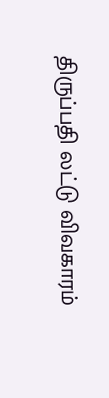திருப்பதி லட்டு விவகாரம்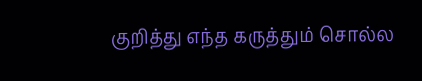குறித்து எந்த கருத்தும் சொல்ல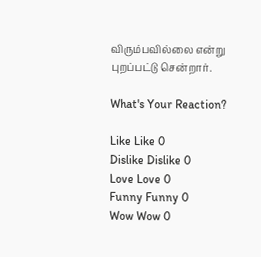விரும்பவில்லை என்று புறப்பட்டு சென்றார்.

What's Your Reaction?

Like Like 0
Dislike Dislike 0
Love Love 0
Funny Funny 0
Wow Wow 0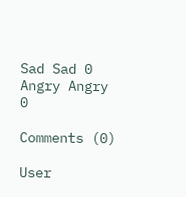Sad Sad 0
Angry Angry 0

Comments (0)

User